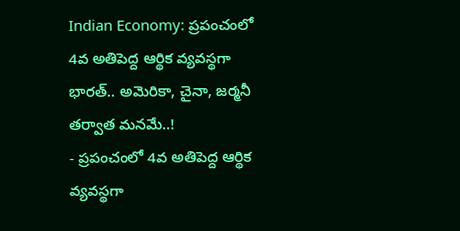Indian Economy: ప్రపంచంలో 4వ అతిపెద్ద ఆర్థిక వ్యవస్థగా భారత్.. అమెరికా, చైనా, జర్మనీ తర్వాత మనమే..!
- ప్రపంచంలో 4వ అతిపెద్ద ఆర్థిక వ్యవస్థగా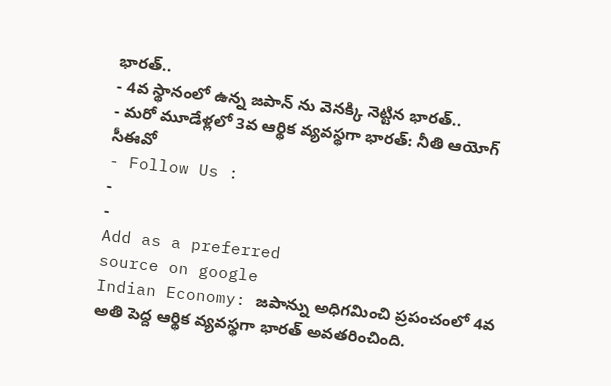భారత్..
- 4వ స్థానంలో ఉన్న జపాన్ ను వెనక్కి నెట్టిన భారత్..
- మరో మూడేళ్లలో 3వ ఆర్థిక వ్యవస్థగా భారత్: నీతి ఆయోగ్ సీఈవో
- Follow Us :
-
-
Add as a preferred
source on google
Indian Economy: జపాన్ను అధిగమించి ప్రపంచంలో 4వ అతి పెద్ద ఆర్థిక వ్యవస్థగా భారత్ అవతరించింది.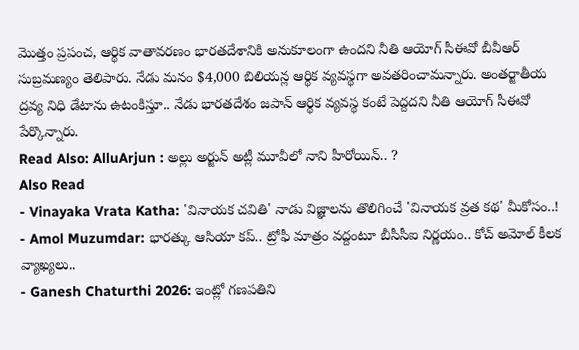మొత్తం ప్రపంచ, ఆర్థిక వాతావరణం భారతదేశానికి అనుకూలంగా ఉందని నీతి ఆయోగ్ సీఈవో బీవీఆర్ సుబ్రమణ్యం తెలిపారు. నేడు మనం $4,000 బిలియన్ల ఆర్థిక వ్యవస్థగా అవతరించామన్నారు. అంతర్జాతీయ ద్రవ్య నిధి డేటాను ఉటంకిస్తూ.. నేడు భారతదేశం జపాన్ ఆర్థిక వ్యవస్థ కంటే పెద్దదని నీతి ఆయోగ్ సీఈవో పేర్కొన్నారు.
Read Also: AlluArjun : అల్లు అర్జున్ అట్లీ మూవీలో నాని హీరోయిన్.. ?
Also Read
- Vinayaka Vrata Katha: 'వినాయక చవితి' నాడు విజ్ఞాలను తొలిగించే 'వినాయక వ్రత కథ' మీకోసం..!
- Amol Muzumdar: భారత్కు ఆసియా కప్.. ట్రోఫీ మాత్రం వద్దంటూ బీసీసీఐ నిర్ణయం.. కోచ్ అమోల్ కీలక వ్యాఖ్యలు..
- Ganesh Chaturthi 2026: ఇంట్లో గణపతిని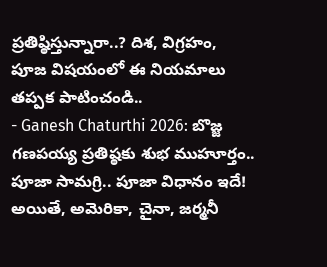ప్రతిష్ఠిస్తున్నారా..? దిశ, విగ్రహం, పూజ విషయంలో ఈ నియమాలు తప్పక పాటించండి..
- Ganesh Chaturthi 2026: బొజ్జ గణపయ్య ప్రతిష్ఠకు శుభ ముహూర్తం.. పూజా సామగ్రి.. పూజా విధానం ఇదే!
అయితే, అమెరికా, చైనా, జర్మనీ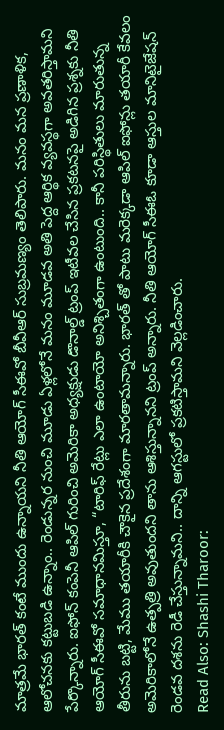మాత్రమే భారత్ కంటే ముందు ఉన్నాయని నీతి ఆయోగ్ సీఈవో బీవీఆర్ సుబ్రమణ్యం తెలిపారు. మనం మన ప్రణాళిక, ఆలోచనకు కట్టుబడి ఉన్నాం.. రెండున్నర నుంచి మూడు ఏళ్లలోనే మనం మూడవ అతి పెద్ద ఆర్థిక వ్యవస్థగా అవతరిస్తామని పేర్కొన్నారు. ఐఫోన్ కంపెనీ ఆపిల్ గురించి అమెరికా అధ్యక్షుడు డొనాల్డ్ ట్రంప్ ఇటీవల చేసిన ప్రకటనపై అడిగిన ప్రశ్నకు నీతి ఆయోగ్ సీఈవో సమాధానమిస్తూ, “టారిఫ్ రేట్లు ఎలా ఉంటాయో అనిశ్చితంగా ఉంటుంది.. కానీ పరిస్థితులు మారుతున్న తీరును బట్టి, మేము తయారీకి చౌకైన ప్రదేశంగా మారతామన్నారు. భారత్ తో పాటు మరెక్కడా ఆపిల్ ఐఫోన్లు తయారీ కేవలం అమెరికాలోనే ఉత్పత్రి అవుతుందని తాను ఆశిస్తున్నానని ట్రంప్ అన్నారు. నీతి ఆయోగ్ సీఈఓ కూడా ఆస్తుల మానిటైజేషన్ రెండవ దశను రెడీ చేస్తున్నామని.. దాన్ని ఆగస్టులో ప్రకటిస్తామని వెల్లడించారు.
Read Also: Shashi Tharoor: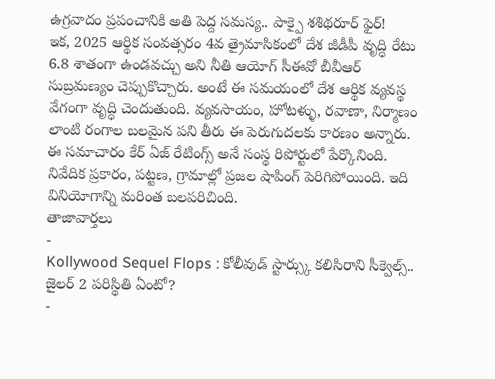ఉగ్రవాదం ప్రపంచానికి అతి పెద్ద సమస్య.. పాక్పై శశిథరూర్ ఫైర్!
ఇక, 2025 ఆర్థిక సంవత్సరం 4వ త్రైమాసికంలో దేశ జీడీపీ వృద్ధి రేటు 6.8 శాతంగా ఉండవచ్చు అని నీతి ఆయోగ్ సీఈవో బీవీఆర్ సుబ్రమణ్యం చెప్పుకొచ్చారు. అంటే ఈ సమయంలో దేశ ఆర్థిక వ్యవస్థ వేగంగా వృద్ధి చెందుతుంది. వ్యవసాయం, హోటళ్ళు, రవాణా, నిర్మాణం లాంటి రంగాల బలమైన పని తీరు ఈ పెరుగుదలకు కారణం అన్నారు. ఈ సమాచారం కేర్ ఏజ్ రేటింగ్స్ అనే సంస్థ రిపోర్టులో పేర్కొనింది. నివేదిక ప్రకారం, పట్టణ, గ్రామాల్లో ప్రజల షాపింగ్ పెరిగిపోయింది. ఇది వినియోగాన్ని మరింత బలపరిచింది.
తాజావార్తలు
-
Kollywood Sequel Flops : కోలీవుడ్ స్టార్స్కు కలిసిరాని సీక్వెల్స్.. జైలర్ 2 పరిస్థితి ఏంటో?
-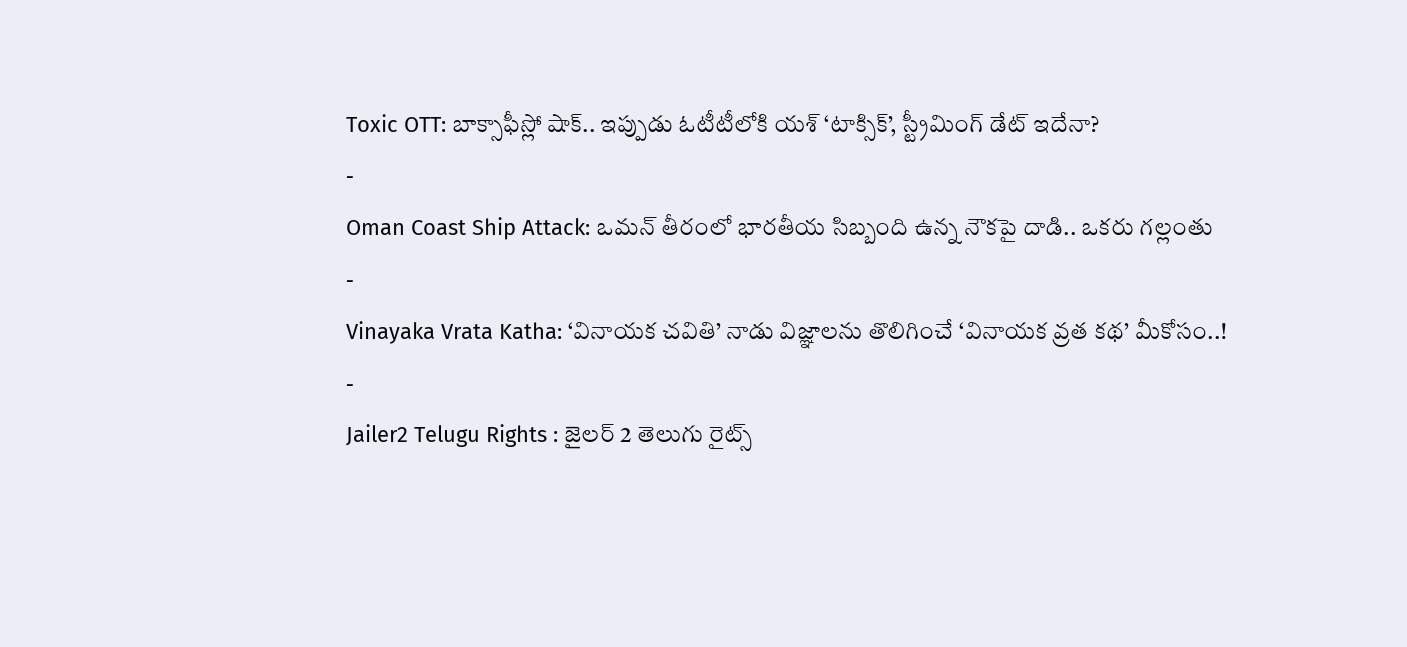Toxic OTT: బాక్సాఫీస్లో షాక్.. ఇప్పుడు ఓటీటీలోకి యశ్ ‘టాక్సిక్’, స్ట్రీమింగ్ డేట్ ఇదేనా?
-
Oman Coast Ship Attack: ఒమన్ తీరంలో భారతీయ సిబ్బంది ఉన్న నౌకపై దాడి.. ఒకరు గల్లంతు
-
Vinayaka Vrata Katha: ‘వినాయక చవితి’ నాడు విజ్ఞాలను తొలిగించే ‘వినాయక వ్రత కథ’ మీకోసం..!
-
Jailer2 Telugu Rights : జైలర్ 2 తెలుగు రైట్స్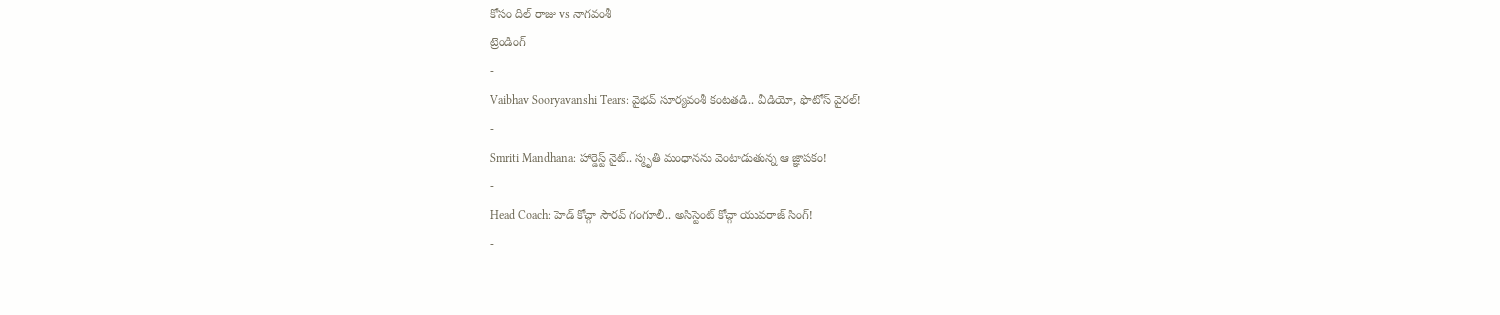కోసం దిల్ రాజు vs నాగవంశీ
ట్రెండింగ్
-
Vaibhav Sooryavanshi Tears: వైభవ్ సూర్యవంశీ కంటతడి.. వీడియో, ఫొటోస్ వైరల్!
-
Smriti Mandhana: హార్డెస్ట్ నైట్.. స్మృతి మంధానను వెంటాడుతున్న ఆ జ్ఞాపకం!
-
Head Coach: హెడ్ కోచ్గా సౌరవ్ గంగూలీ.. అసిస్టెంట్ కోచ్గా యువరాజ్ సింగ్!
-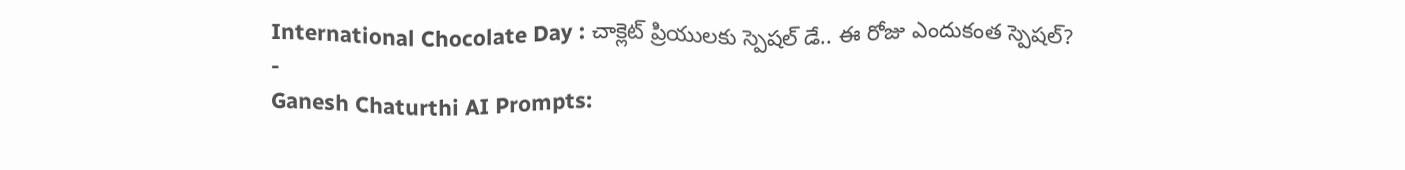International Chocolate Day : చాక్లెట్ ప్రియులకు స్పెషల్ డే.. ఈ రోజు ఎందుకంత స్పెషల్?
-
Ganesh Chaturthi AI Prompts: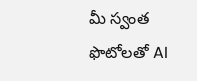మీ స్వంత ఫొటోలతో AI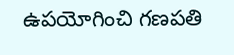ఉపయోగించి గణపతి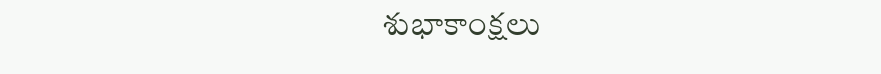శుభాకాంక్షలు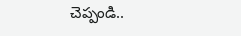చెప్పండి..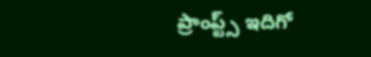ప్రాంప్ట్స్ ఇదిగో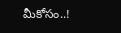మీకోసం..!